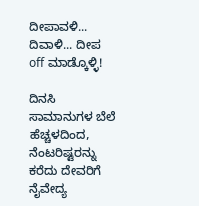ದೀಪಾವಳಿ... ದಿವಾಳಿ... ದೀಪ off ಮಾಡ್ಕೊಳ್ಳಿ!

ದಿನಸಿ ಸಾಮಾನುಗಳ ಬೆಲೆ ಹೆಚ್ಚಳದಿಂದ, ನೆಂಟರಿಷ್ಟರನ್ನು ಕರೆದು ದೇವರಿಗೆ ನೈವೇದ್ಯ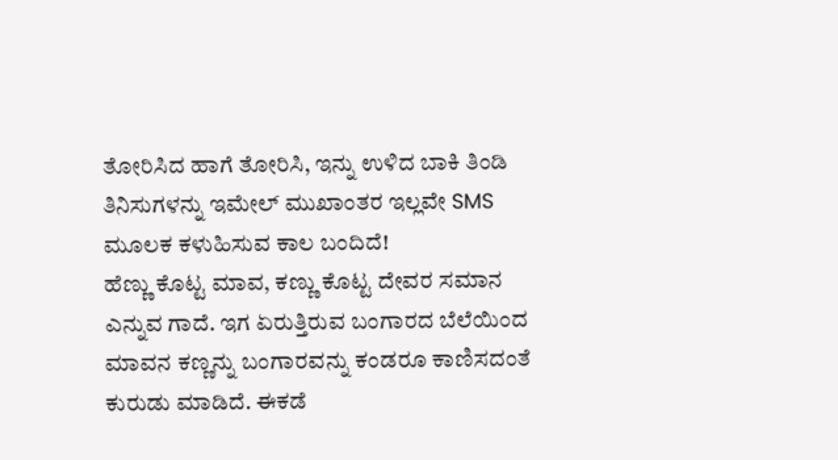ತೋರಿಸಿದ ಹಾಗೆ ತೋರಿಸಿ, ಇನ್ನು ಉಳಿದ ಬಾಕಿ ತಿಂಡಿ ತಿನಿಸುಗಳನ್ನು ಇಮೇಲ್ ಮುಖಾಂತರ ಇಲ್ಲವೇ SMS ಮೂಲಕ ಕಳುಹಿಸುವ ಕಾಲ ಬಂದಿದೆ!
ಹೆಣ್ಣು ಕೊಟ್ಟ ಮಾವ, ಕಣ್ಣು ಕೊಟ್ಟ ದೇವರ ಸಮಾನ ಎನ್ನುವ ಗಾದೆ. ಇಗ ಏರುತ್ತಿರುವ ಬಂಗಾರದ ಬೆಲೆಯಿಂದ ಮಾವನ ಕಣ್ಣನ್ನು ಬಂಗಾರವನ್ನು ಕಂಡರೂ ಕಾಣಿಸದಂತೆ ಕುರುಡು ಮಾಡಿದೆ. ಈಕಡೆ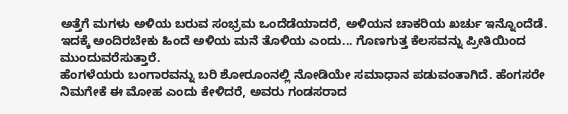ಅತ್ತೆಗೆ ಮಗಳು ಅಳಿಯ ಬರುವ ಸಂಭ್ರಮ ಒಂದೆಡೆಯಾದರೆ, ಅಳಿಯನ ಚಾಕರಿಯ ಖರ್ಚು ಇನ್ನೊಂದೆಡೆ. ಇದಕ್ಕೆ ಅಂದಿರಬೇಕು ಹಿಂದೆ ಅಳಿಯ ಮನೆ ತೊಳಿಯ ಎಂದು... ಗೊಣಗುತ್ತ ಕೆಲಸವನ್ನು ಪ್ರೀತಿಯಿಂದ ಮುಂದುವರೆಸುತ್ತಾರೆ.
ಹೆಂಗಳೆಯರು ಬಂಗಾರವನ್ನು ಬರಿ ಶೋರೂಂನಲ್ಲಿ ನೋಡಿಯೇ ಸಮಾಧಾನ ಪಡುವಂತಾಗಿದೆ. ಹೆಂಗಸರೇ ನಿಮಗೇಕೆ ಈ ಮೋಹ ಎಂದು ಕೇಳಿದರೆ, ಅವರು ಗಂಡಸರಾದ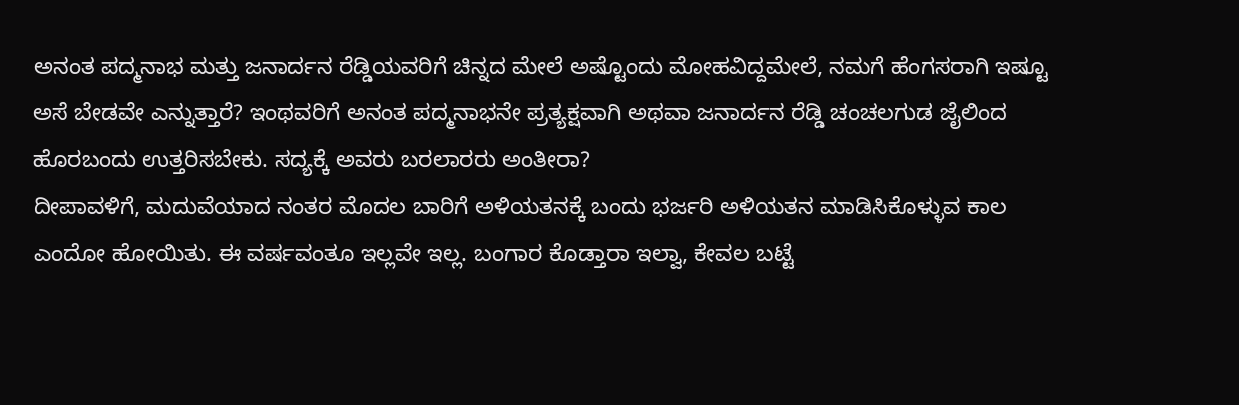ಅನಂತ ಪದ್ಮನಾಭ ಮತ್ತು ಜನಾರ್ದನ ರೆಡ್ಡಿಯವರಿಗೆ ಚಿನ್ನದ ಮೇಲೆ ಅಷ್ಟೊಂದು ಮೋಹವಿದ್ದಮೇಲೆ, ನಮಗೆ ಹೆಂಗಸರಾಗಿ ಇಷ್ಟೂ ಅಸೆ ಬೇಡವೇ ಎನ್ನುತ್ತಾರೆ? ಇಂಥವರಿಗೆ ಅನಂತ ಪದ್ಮನಾಭನೇ ಪ್ರತ್ಯಕ್ಷವಾಗಿ ಅಥವಾ ಜನಾರ್ದನ ರೆಡ್ಡಿ ಚಂಚಲಗುಡ ಜೈಲಿಂದ ಹೊರಬಂದು ಉತ್ತರಿಸಬೇಕು. ಸದ್ಯಕ್ಕೆ ಅವರು ಬರಲಾರರು ಅಂತೀರಾ?
ದೀಪಾವಳಿಗೆ, ಮದುವೆಯಾದ ನಂತರ ಮೊದಲ ಬಾರಿಗೆ ಅಳಿಯತನಕ್ಕೆ ಬಂದು ಭರ್ಜರಿ ಅಳಿಯತನ ಮಾಡಿಸಿಕೊಳ್ಳುವ ಕಾಲ ಎಂದೋ ಹೋಯಿತು. ಈ ವರ್ಷವಂತೂ ಇಲ್ಲವೇ ಇಲ್ಲ. ಬಂಗಾರ ಕೊಡ್ತಾರಾ ಇಲ್ವಾ, ಕೇವಲ ಬಟ್ಟೆ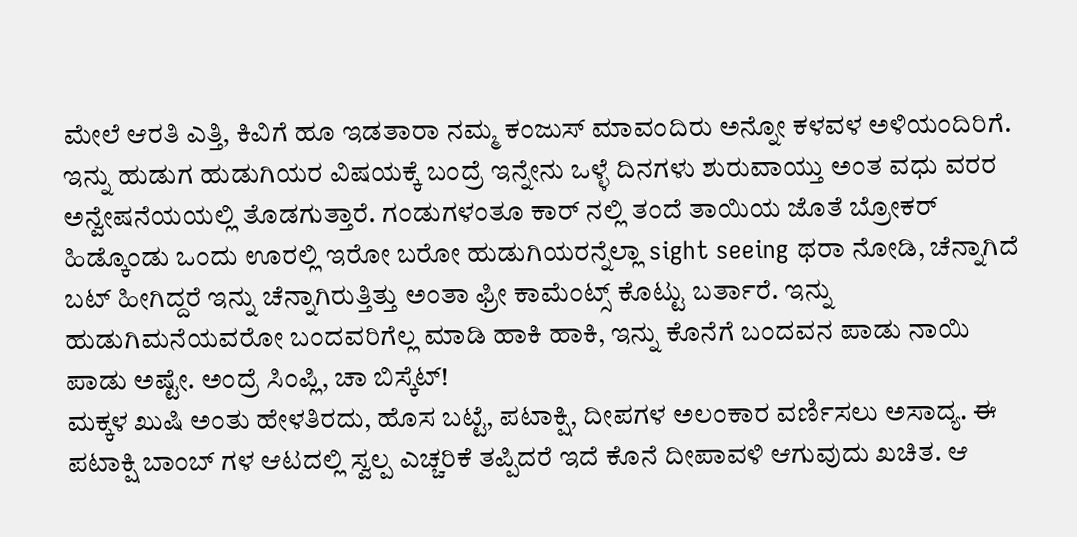ಮೇಲೆ ಆರತಿ ಎತ್ತಿ, ಕಿವಿಗೆ ಹೂ ಇಡತಾರಾ ನಮ್ಮ ಕಂಜುಸ್ ಮಾವಂದಿರು ಅನ್ನೋ ಕಳವಳ ಅಳಿಯಂದಿರಿಗೆ.
ಇನ್ನು ಹುಡುಗ ಹುಡುಗಿಯರ ವಿಷಯಕ್ಕೆ ಬಂದ್ರೆ ಇನ್ನೇನು ಒಳ್ಳೆ ದಿನಗಳು ಶುರುವಾಯ್ತು ಅಂತ ವಧು ವರರ ಅನ್ವೇಷನೆಯಯಲ್ಲಿ ತೊಡಗುತ್ತಾರೆ. ಗಂಡುಗಳಂತೂ ಕಾರ್ ನಲ್ಲಿ ತಂದೆ ತಾಯಿಯ ಜೊತೆ ಬ್ರೋಕರ್ ಹಿಡ್ಕೊಂಡು ಒಂದು ಊರಲ್ಲಿ ಇರೋ ಬರೋ ಹುಡುಗಿಯರನ್ನೆಲ್ಲಾ sight seeing ಥರಾ ನೋಡಿ, ಚೆನ್ನಾಗಿದೆ ಬಟ್ ಹೀಗಿದ್ದರೆ ಇನ್ನು ಚೆನ್ನಾಗಿರುತ್ತಿತ್ತು ಅಂತಾ ಫ್ರೀ ಕಾಮೆಂಟ್ಸ್ ಕೊಟ್ಟು ಬರ್ತಾರೆ. ಇನ್ನು ಹುಡುಗಿಮನೆಯವರೋ ಬಂದವರಿಗೆಲ್ಲ ಮಾಡಿ ಹಾಕಿ ಹಾಕಿ, ಇನ್ನು ಕೊನೆಗೆ ಬಂದವನ ಪಾಡು ನಾಯಿ ಪಾಡು ಅಷ್ಟೇ. ಅಂದ್ರೆ ಸಿಂಪ್ಲಿ, ಚಾ ಬಿಸ್ಕೆಟ್!
ಮಕ್ಕಳ ಖುಷಿ ಅಂತು ಹೇಳತಿರದು, ಹೊಸ ಬಟ್ಟೆ, ಪಟಾಕ್ಷಿ, ದೀಪಗಳ ಅಲಂಕಾರ ವರ್ಣಿಸಲು ಅಸಾದ್ಯ. ಈ ಪಟಾಕ್ಷಿ ಬಾಂಬ್ ಗಳ ಆಟದಲ್ಲಿ ಸ್ವಲ್ಪ ಎಚ್ಚರಿಕೆ ತಪ್ಪಿದರೆ ಇದೆ ಕೊನೆ ದೀಪಾವಳಿ ಆಗುವುದು ಖಚಿತ. ಆ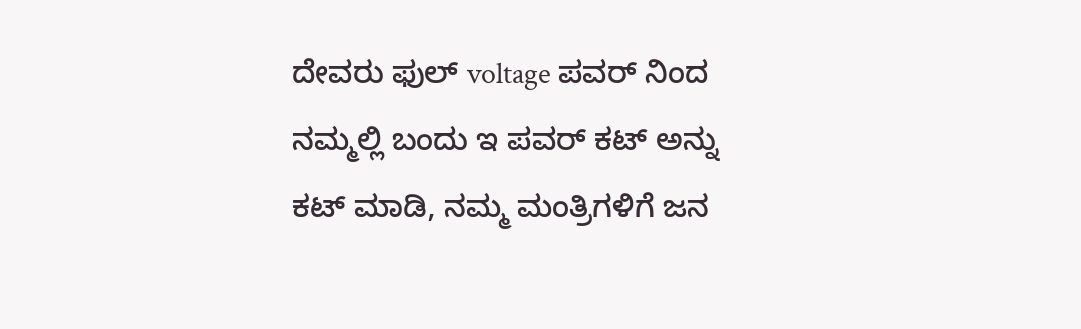ದೇವರು ಫುಲ್ voltage ಪವರ್ ನಿಂದ ನಮ್ಮಲ್ಲಿ ಬಂದು ಇ ಪವರ್ ಕಟ್ ಅನ್ನು ಕಟ್ ಮಾಡಿ, ನಮ್ಮ ಮಂತ್ರಿಗಳಿಗೆ ಜನ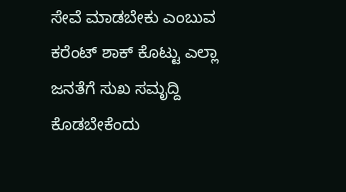ಸೇವೆ ಮಾಡಬೇಕು ಎಂಬುವ ಕರೆಂಟ್ ಶಾಕ್ ಕೊಟ್ಟು ಎಲ್ಲಾ ಜನತೆಗೆ ಸುಖ ಸಮೃದ್ದಿ ಕೊಡಬೇಕೆಂದು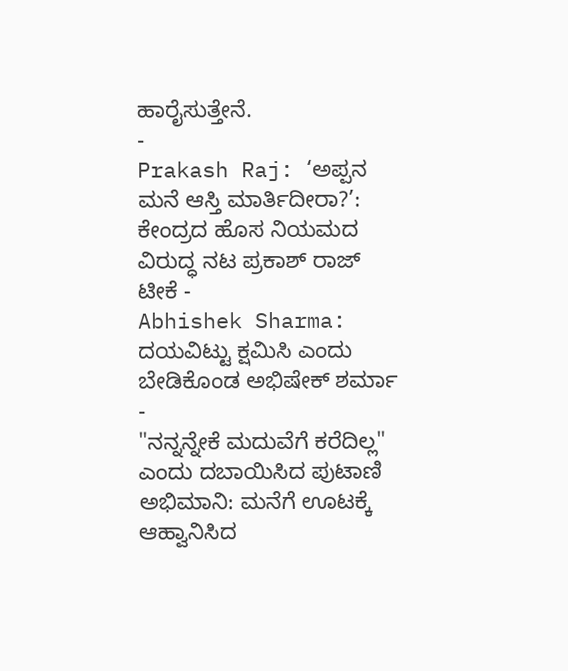ಹಾರೈಸುತ್ತೇನೆ.
-
Prakash Raj: ‘ಅಪ್ಪನ ಮನೆ ಆಸ್ತಿ ಮಾರ್ತಿದೀರಾ?’: ಕೇಂದ್ರದ ಹೊಸ ನಿಯಮದ ವಿರುದ್ಧ ನಟ ಪ್ರಕಾಶ್ ರಾಜ್ ಟೀಕೆ -
Abhishek Sharma: ದಯವಿಟ್ಟು ಕ್ಷಮಿಸಿ ಎಂದು ಬೇಡಿಕೊಂಡ ಅಭಿಷೇಕ್ ಶರ್ಮಾ -
"ನನ್ನನ್ನೇಕೆ ಮದುವೆಗೆ ಕರೆದಿಲ್ಲ" ಎಂದು ದಬಾಯಿಸಿದ ಪುಟಾಣಿ ಅಭಿಮಾನಿ: ಮನೆಗೆ ಊಟಕ್ಕೆ ಆಹ್ವಾನಿಸಿದ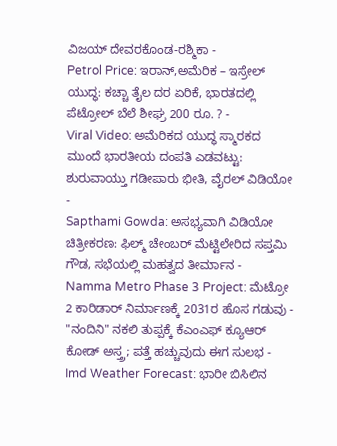ವಿಜಯ್ ದೇವರಕೊಂಡ-ರಶ್ಮಿಕಾ -
Petrol Price: ಇರಾನ್,ಅಮೆರಿಕ – ಇಸ್ರೇಲ್ ಯುದ್ಧ: ಕಚ್ಚಾ ತೈಲ ದರ ಏರಿಕೆ, ಭಾರತದಲ್ಲಿ ಪೆಟ್ರೋಲ್ ಬೆಲೆ ಶೀಘ್ರ 200 ರೂ. ? -
Viral Video: ಅಮೆರಿಕದ ಯುದ್ಧ ಸ್ಮಾರಕದ ಮುಂದೆ ಭಾರತೀಯ ದಂಪತಿ ಎಡವಟ್ಟು: ಶುರುವಾಯ್ತು ಗಡೀಪಾರು ಭೀತಿ, ವೈರಲ್ ವಿಡಿಯೋ -
Sapthami Gowda: ಅಸಭ್ಯವಾಗಿ ವಿಡಿಯೋ ಚಿತ್ರೀಕರಣ: ಫಿಲ್ಮ್ ಚೇಂಬರ್ ಮೆಟ್ಟಿಲೇರಿದ ಸಪ್ತಮಿ ಗೌಡ, ಸಭೆಯಲ್ಲಿ ಮಹತ್ವದ ತೀರ್ಮಾನ -
Namma Metro Phase 3 Project: ಮೆಟ್ರೋ 2 ಕಾರಿಡಾರ್ ನಿರ್ಮಾಣಕ್ಕೆ 2031ರ ಹೊಸ ಗಡುವು -
"ನಂದಿನಿ" ನಕಲಿ ತುಪ್ಪಕ್ಕೆ ಕೆಎಂಎಫ್ ಕ್ಯೂಆರ್ ಕೋಡ್ ಅಸ್ತ್ರ; ಪತ್ತೆ ಹಚ್ಚುವುದು ಈಗ ಸುಲಭ -
Imd Weather Forecast: ಭಾರೀ ಬಿಸಿಲಿನ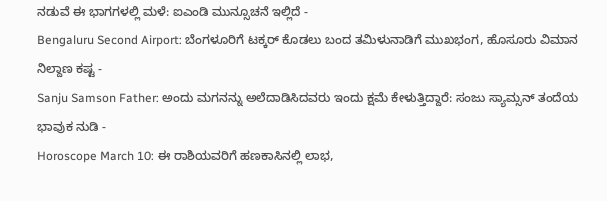ನಡುವೆ ಈ ಭಾಗಗಳಲ್ಲಿ ಮಳೆ: ಐಎಂಡಿ ಮುನ್ಸೂಚನೆ ಇಲ್ಲಿದೆ -
Bengaluru Second Airport: ಬೆಂಗಳೂರಿಗೆ ಟಕ್ಕರ್ ಕೊಡಲು ಬಂದ ತಮಿಳುನಾಡಿಗೆ ಮುಖಭಂಗ, ಹೊಸೂರು ವಿಮಾನ ನಿಲ್ದಾಣ ಕಷ್ಟ -
Sanju Samson Father: ಅಂದು ಮಗನನ್ನು ಅಲೆದಾಡಿಸಿದವರು ಇಂದು ಕ್ಷಮೆ ಕೇಳುತ್ತಿದ್ದಾರೆ: ಸಂಜು ಸ್ಯಾಮ್ಸನ್ ತಂದೆಯ ಭಾವುಕ ನುಡಿ -
Horoscope March 10: ಈ ರಾಶಿಯವರಿಗೆ ಹಣಕಾಸಿನಲ್ಲಿ ಲಾಭ,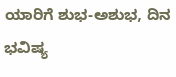ಯಾರಿಗೆ ಶುಭ-ಅಶುಭ, ದಿನ ಭವಿಷ್ಯ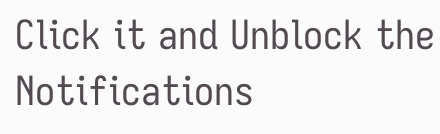Click it and Unblock the Notifications